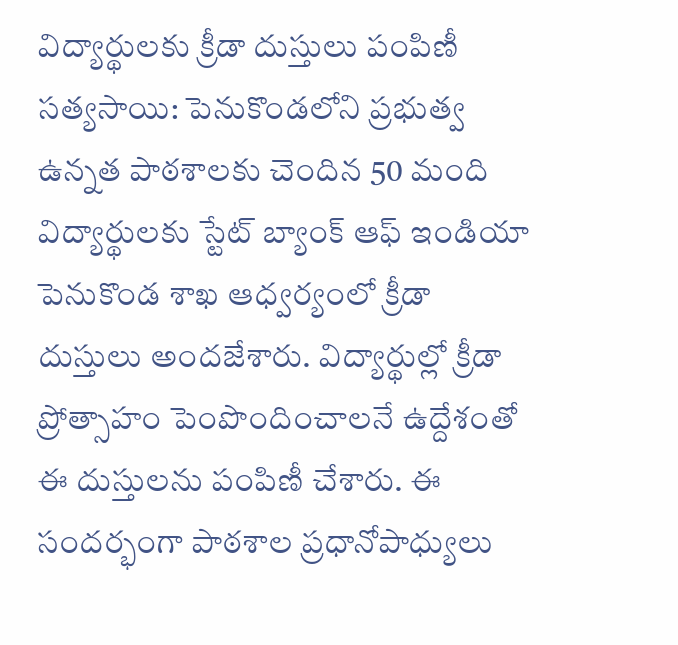విద్యార్థులకు క్రీడా దుస్తులు పంపిణీ
సత్యసాయి: పెనుకొండలోని ప్రభుత్వ ఉన్నత పాఠశాలకు చెందిన 50 మంది విద్యార్థులకు స్టేట్ బ్యాంక్ ఆఫ్ ఇండియా పెనుకొండ శాఖ ఆధ్వర్యంలో క్రీడా దుస్తులు అందజేశారు. విద్యార్థుల్లో క్రీడా ప్రోత్సాహం పెంపొందించాలనే ఉద్దేశంతో ఈ దుస్తులను పంపిణీ చేశారు. ఈ సందర్భంగా పాఠశాల ప్రధానోపాధ్యులు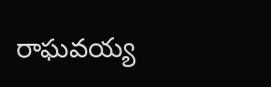రాఘవయ్య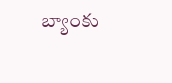బ్యాంకు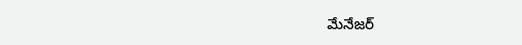మేనేజర్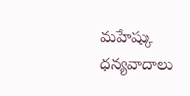మహేష్కు ధన్యవాదాలు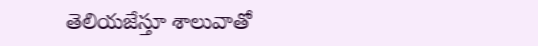తెలియజేస్తూ శాలువాతో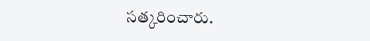సత్కరించారు.